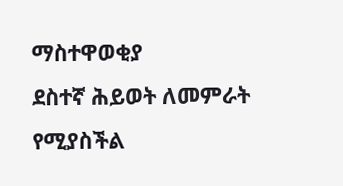ማስተዋወቂያ
ደስተኛ ሕይወት ለመምራት የሚያስችል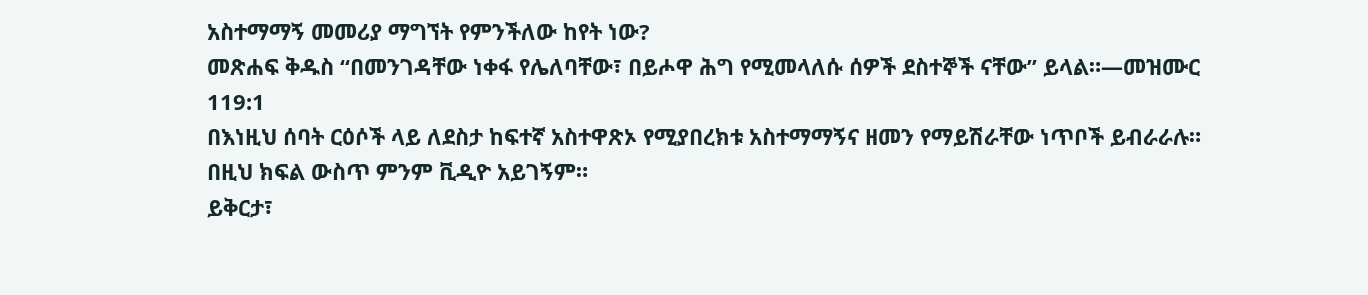አስተማማኝ መመሪያ ማግኘት የምንችለው ከየት ነው?
መጽሐፍ ቅዱስ “በመንገዳቸው ነቀፋ የሌለባቸው፣ በይሖዋ ሕግ የሚመላለሱ ሰዎች ደስተኞች ናቸው” ይላል።—መዝሙር 119:1
በእነዚህ ሰባት ርዕሶች ላይ ለደስታ ከፍተኛ አስተዋጽኦ የሚያበረክቱ አስተማማኝና ዘመን የማይሽራቸው ነጥቦች ይብራራሉ።
በዚህ ክፍል ውስጥ ምንም ቪዲዮ አይገኝም።
ይቅርታ፣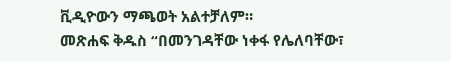ቪዲዮውን ማጫወት አልተቻለም።
መጽሐፍ ቅዱስ “በመንገዳቸው ነቀፋ የሌለባቸው፣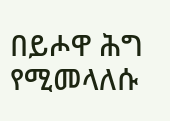በይሖዋ ሕግ የሚመላለሱ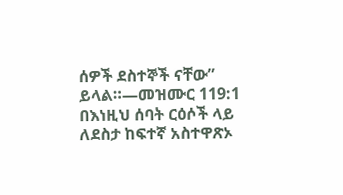ሰዎች ደስተኞች ናቸው” ይላል።—መዝሙር 119:1
በእነዚህ ሰባት ርዕሶች ላይ ለደስታ ከፍተኛ አስተዋጽኦ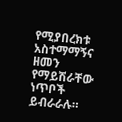የሚያበረክቱ አስተማማኝና ዘመን የማይሽራቸው ነጥቦች ይብራራሉ።